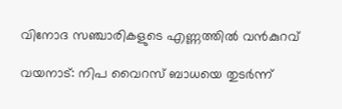വിനോദ സഞ്ചാരികളുടെ എണ്ണത്തില്‍ വന്‍കുറവ്

വയനാട്: നിപ വൈറസ് ബാധയെ തുടര്‍ന്ന്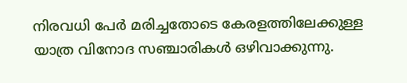നിരവധി പേര്‍ മരിച്ചതോടെ കേരളത്തിലേക്കുള്ള യാത്ര വിനോദ സഞ്ചാരികള്‍ ഒഴിവാക്കുന്നു.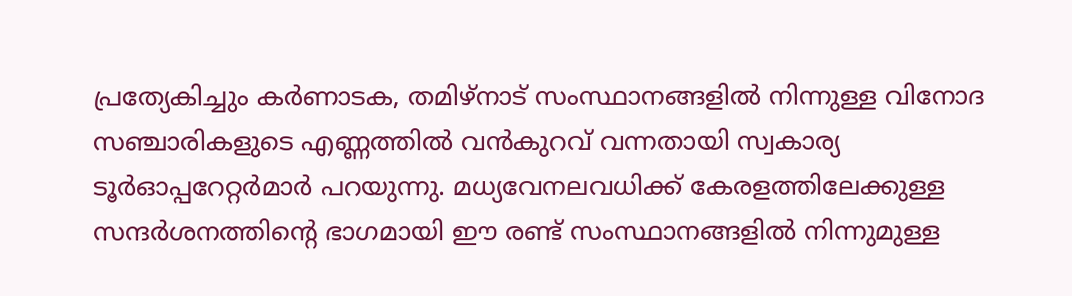പ്രത്യേകിച്ചും കര്‍ണാടക, തമിഴ്‌നാട് സംസ്ഥാനങ്ങളില്‍ നിന്നുള്ള വിനോദ സഞ്ചാരികളുടെ എണ്ണത്തില്‍ വന്‍കുറവ് വന്നതായി സ്വകാര്യ ടൂര്‍ഓപ്പറേറ്റര്‍മാര്‍ പറയുന്നു. മധ്യവേനലവധിക്ക് കേരളത്തിലേക്കുള്ള സന്ദര്‍ശനത്തിന്റെ ഭാഗമായി ഈ രണ്ട് സംസ്ഥാനങ്ങളില്‍ നിന്നുമുള്ള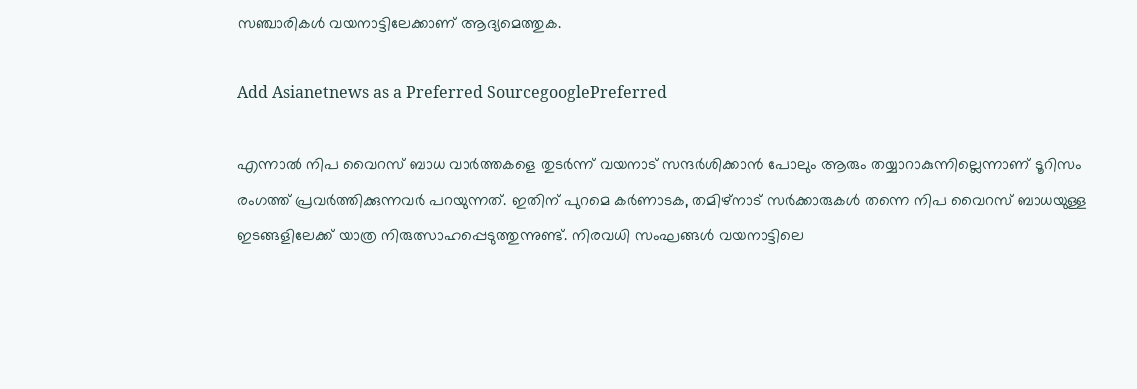സഞ്ചാരികള്‍ വയനാട്ടിലേക്കാണ് ആദ്യമെത്തുക.

Add Asianetnews as a Preferred SourcegooglePreferred

എന്നാല്‍ നിപ വൈറസ് ബാധ വാര്‍ത്തകളെ തുടര്‍ന്ന് വയനാട് സന്ദര്‍ശിക്കാന്‍ പോലും ആരും തയ്യാറാകുന്നില്ലെന്നാണ് ടൂറിസം രംഗത്ത് പ്രവര്‍ത്തിക്കുന്നവര്‍ പറയുന്നത്. ഇതിന് പുറമെ കര്‍ണാടക, തമിഴ്‌നാട് സര്‍ക്കാരുകള്‍ തന്നെ നിപ വൈറസ് ബാധയുള്ള ഇടങ്ങളിലേക്ക് യാത്ര നിരുത്സാഹപ്പെടുത്തുന്നുണ്ട്. നിരവധി സംഘങ്ങള്‍ വയനാട്ടിലെ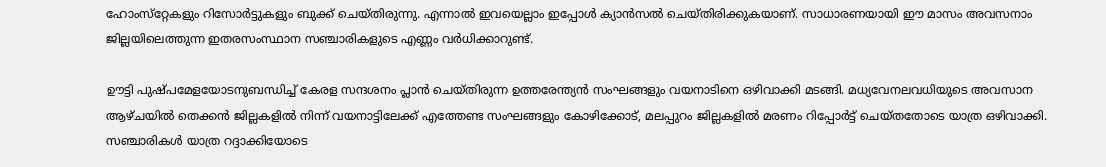ഹോംസ്‌റ്റേകളും റിസോര്‍ട്ടുകളും ബുക്ക് ചെയ്തിരുന്നു. എന്നാല്‍ ഇവയെല്ലാം ഇപ്പോള്‍ ക്യാന്‍സല്‍ ചെയ്തിരിക്കുകയാണ്. സാധാരണയായി ഈ മാസം അവസനാം ജില്ലയിലെത്തുന്ന ഇതരസംസ്ഥാന സഞ്ചാരികളുടെ എണ്ണം വര്‍ധിക്കാറുണ്ട്.

ഊട്ടി പുഷ്പമേളയോടനുബന്ധിച്ച് കേരള സന്ദശനം പ്ലാന്‍ ചെയ്തിരുന്ന ഉത്തരേന്ത്യന്‍ സംഘങ്ങളും വയനാടിനെ ഒഴിവാക്കി മടങ്ങി. മധ്യവേനലവധിയുടെ അവസാന ആഴ്ചയില്‍ തെക്കന്‍ ജില്ലകളില്‍ നിന്ന് വയനാട്ടിലേക്ക് എത്തേണ്ട സംഘങ്ങളും കോഴിക്കോട്, മലപ്പുറം ജില്ലകളില്‍ മരണം റിപ്പോര്‍ട്ട് ചെയ്തതോടെ യാത്ര ഒഴിവാക്കി. സഞ്ചാരികള്‍ യാത്ര റദ്ദാക്കിയോടെ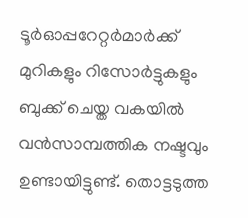ടൂര്‍ഓപ്പറേറ്റര്‍മാര്‍ക്ക് മുറികളും റിസോര്‍ട്ടുകളും ബുക്ക് ചെയ്ത വകയില്‍ വന്‍സാമ്പത്തിക നഷ്ടവും ഉണ്ടായിട്ടുണ്ട്. തൊട്ടടുത്ത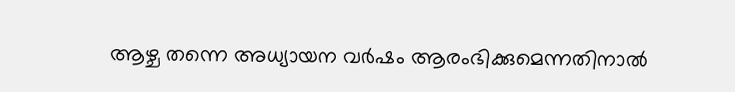ആഴ്ച തന്നെ അധ്യായന വര്‍ഷം ആരംഭിക്കുമെന്നതിനാല്‍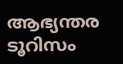ആഭ്യന്തര ടൂറിസം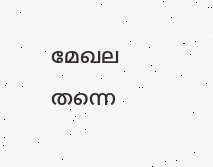മേഖല തന്നെ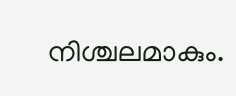നിശ്ചലമാകും.